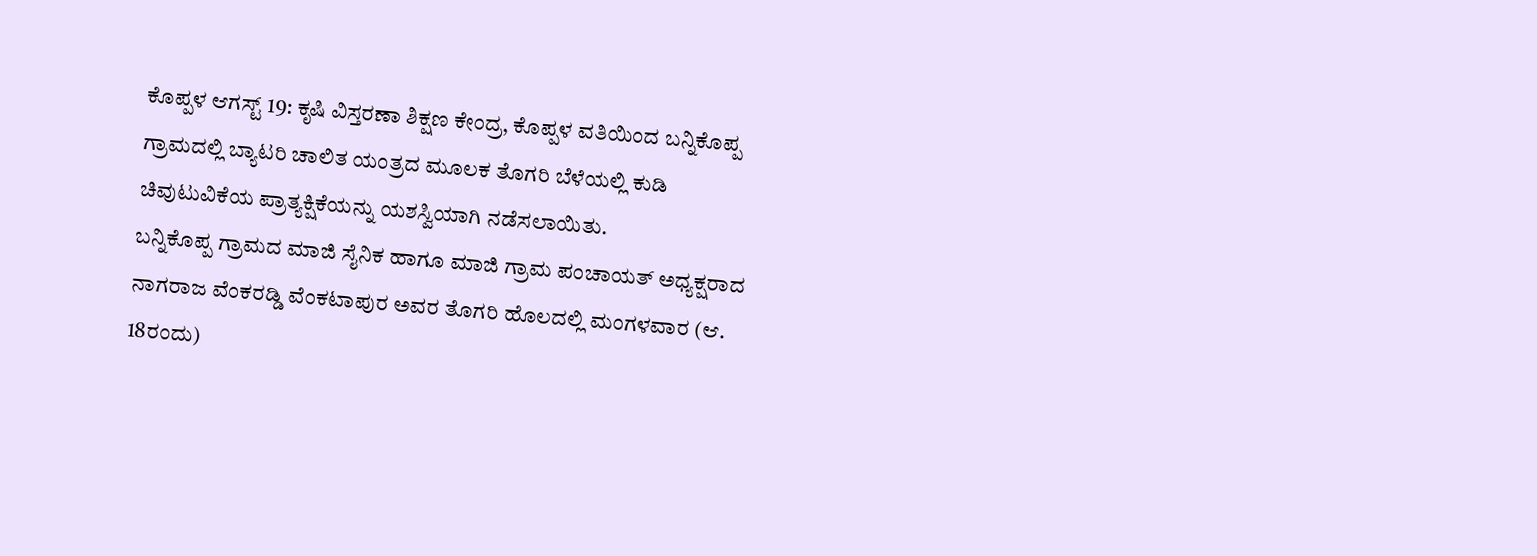ಕೊಪ್ಪಳ ಆಗಸ್ಟ್ 19: ಕೃಷಿ ವಿಸ್ತರಣಾ ಶಿಕ್ಷಣ ಕೇಂದ್ರ, ಕೊಪ್ಪಳ ವತಿಯಿಂದ ಬನ್ನಿಕೊಪ್ಪ ಗ್ರಾಮದಲ್ಲಿ ಬ್ಯಾಟರಿ ಚಾಲಿತ ಯಂತ್ರದ ಮೂಲಕ ತೊಗರಿ ಬೆಳೆಯಲ್ಲಿ ಕುಡಿ ಚಿವುಟುವಿಕೆಯ ಪ್ರಾತ್ಯಕ್ಷಿಕೆಯನ್ನು ಯಶಸ್ವಿಯಾಗಿ ನಡೆಸಲಾಯಿತು.
ಬನ್ನಿಕೊಪ್ಪ ಗ್ರಾಮದ ಮಾಜಿ ಸೈನಿಕ ಹಾಗೂ ಮಾಜಿ ಗ್ರಾಮ ಪಂಚಾಯತ್ ಅಧ್ಯಕ್ಷರಾದ ನಾಗರಾಜ ವೆಂಕರಡ್ಡಿ ವೆಂಕಟಾಪುರ ಅವರ ತೊಗರಿ ಹೊಲದಲ್ಲಿ ಮಂಗಳವಾರ (ಆ. 18ರಂದು)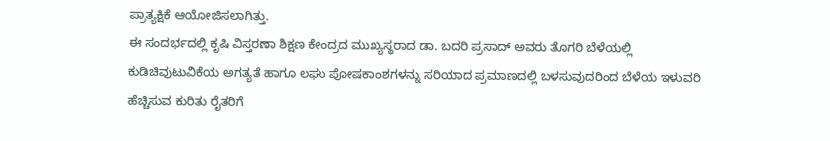ಪ್ರಾತ್ಯಕ್ಷಿಕೆ ಆಯೋಜಿಸಲಾಗಿತ್ತು.
ಈ ಸಂದರ್ಭದಲ್ಲಿ ಕೃಷಿ ವಿಸ್ತರಣಾ ಶಿಕ್ಷಣ ಕೇಂದ್ರದ ಮುಖ್ಯಸ್ಥರಾದ ಡಾ. ಬದರಿ ಪ್ರಸಾದ್ ಅವರು ತೊಗರಿ ಬೆಳೆಯಲ್ಲಿ ಕುಡಿಚಿವುಟುವಿಕೆಯ ಅಗತ್ಯತೆ ಹಾಗೂ ಲಘು ಪೋಷಕಾಂಶಗಳನ್ನು ಸರಿಯಾದ ಪ್ರಮಾಣದಲ್ಲಿ ಬಳಸುವುದರಿಂದ ಬೆಳೆಯ ಇಳುವರಿ ಹೆಚ್ಚಿಸುವ ಕುರಿತು ರೈತರಿಗೆ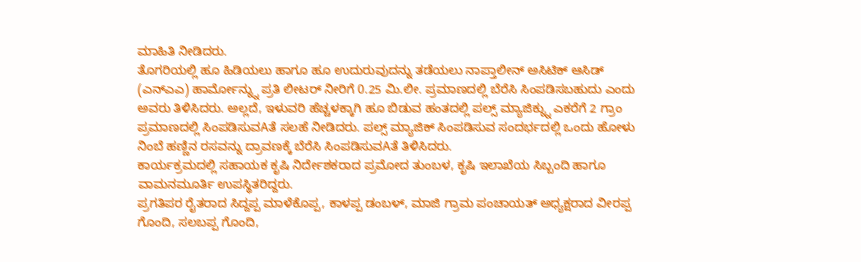ಮಾಹಿತಿ ನೀಡಿದರು.
ತೊಗರಿಯಲ್ಲಿ ಹೂ ಹಿಡಿಯಲು ಹಾಗೂ ಹೂ ಉದುರುವುದನ್ನು ತಡೆಯಲು ನಾಪ್ತಾಲೀನ್ ಅಸಿಟಿಕ್ ಆಸಿಡ್ (ಎನ್ಎಎ) ಹಾರ್ಮೋನ್ನ್ನು ಪ್ರತಿ ಲೀಟರ್ ನೀರಿಗೆ 0.25 ಮಿ.ಲೀ. ಪ್ರಮಾಣದಲ್ಲಿ ಬೆರೆಸಿ ಸಿಂಪಡಿಸಬಹುದು ಎಂದು ಅವರು ತಿಳಿಸಿದರು. ಅಲ್ಲದೆ, ಇಳುವರಿ ಹೆಚ್ಚಳಕ್ಕಾಗಿ ಹೂ ಬಿಡುವ ಹಂತದಲ್ಲಿ ಪಲ್ಸ್ ಮ್ಯಾಜಿಕ್ನ್ನು ಎಕರೆಗೆ 2 ಗ್ರಾಂ ಪ್ರಮಾಣದಲ್ಲಿ ಸಿಂಪಡಿಸುವAತೆ ಸಲಹೆ ನೀಡಿದರು. ಪಲ್ಸ್ ಮ್ಯಾಜಿಕ್ ಸಿಂಪಡಿಸುವ ಸಂದರ್ಭದಲ್ಲಿ ಒಂದು ಹೋಳು ನಿಂಬೆ ಹಣ್ಣಿನ ರಸವನ್ನು ದ್ರಾವಣಕ್ಕೆ ಬೆರೆಸಿ ಸಿಂಪಡಿಸುವAತೆ ತಿಳಿಸಿದರು.
ಕಾರ್ಯಕ್ರಮದಲ್ಲಿ ಸಹಾಯಕ ಕೃಷಿ ನಿರ್ದೇಶಕರಾದ ಪ್ರಮೋದ ತುಂಬಳ, ಕೃಷಿ ಇಲಾಖೆಯ ಸಿಬ್ಬಂದಿ ಹಾಗೂ ವಾಮನಮೂರ್ತಿ ಉಪಸ್ಥಿತರಿದ್ದರು.
ಪ್ರಗತಿಪರ ರೈತರಾದ ಸಿದ್ದಪ್ಪ ಮಾಳೆಕೊಪ್ಪ, ಕಾಳಪ್ಪ ಡಂಬಳ್, ಮಾಜಿ ಗ್ರಾಮ ಪಂಚಾಯತ್ ಅಧ್ಯಕ್ಷರಾದ ವೀರಪ್ಪ ಗೊಂದಿ, ಸಲಬಪ್ಪ ಗೊಂದಿ,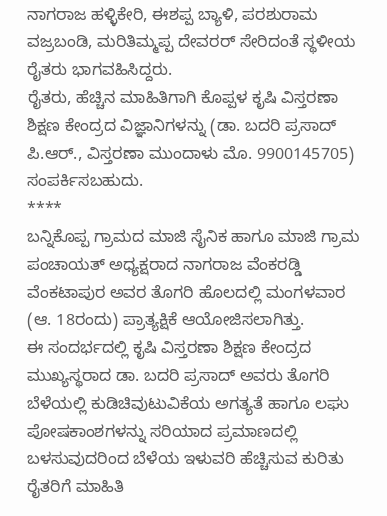ನಾಗರಾಜ ಹಳ್ಳಿಕೇರಿ, ಈಶಪ್ಪ ಬ್ಯಾಳಿ, ಪರಶುರಾಮ ವಜ್ರಬಂಡಿ, ಮರಿತಿಮ್ಮಪ್ಪ ದೇವರರ್ ಸೇರಿದಂತೆ ಸ್ಥಳೀಯ ರೈತರು ಭಾಗವಹಿಸಿದ್ದರು.
ರೈತರು, ಹೆಚ್ಚಿನ ಮಾಹಿತಿಗಾಗಿ ಕೊಪ್ಪಳ ಕೃಷಿ ವಿಸ್ತರಣಾ ಶಿಕ್ಷಣ ಕೇಂದ್ರದ ವಿಜ್ಞಾನಿಗಳನ್ನು (ಡಾ. ಬದರಿ ಪ್ರಸಾದ್ ಪಿ.ಆರ್., ವಿಸ್ತರಣಾ ಮುಂದಾಳು ಮೊ. 9900145705) ಸಂಪರ್ಕಿಸಬಹುದು.
****
ಬನ್ನಿಕೊಪ್ಪ ಗ್ರಾಮದ ಮಾಜಿ ಸೈನಿಕ ಹಾಗೂ ಮಾಜಿ ಗ್ರಾಮ ಪಂಚಾಯತ್ ಅಧ್ಯಕ್ಷರಾದ ನಾಗರಾಜ ವೆಂಕರಡ್ಡಿ ವೆಂಕಟಾಪುರ ಅವರ ತೊಗರಿ ಹೊಲದಲ್ಲಿ ಮಂಗಳವಾರ (ಆ. 18ರಂದು) ಪ್ರಾತ್ಯಕ್ಷಿಕೆ ಆಯೋಜಿಸಲಾಗಿತ್ತು.
ಈ ಸಂದರ್ಭದಲ್ಲಿ ಕೃಷಿ ವಿಸ್ತರಣಾ ಶಿಕ್ಷಣ ಕೇಂದ್ರದ ಮುಖ್ಯಸ್ಥರಾದ ಡಾ. ಬದರಿ ಪ್ರಸಾದ್ ಅವರು ತೊಗರಿ ಬೆಳೆಯಲ್ಲಿ ಕುಡಿಚಿವುಟುವಿಕೆಯ ಅಗತ್ಯತೆ ಹಾಗೂ ಲಘು ಪೋಷಕಾಂಶಗಳನ್ನು ಸರಿಯಾದ ಪ್ರಮಾಣದಲ್ಲಿ ಬಳಸುವುದರಿಂದ ಬೆಳೆಯ ಇಳುವರಿ ಹೆಚ್ಚಿಸುವ ಕುರಿತು ರೈತರಿಗೆ ಮಾಹಿತಿ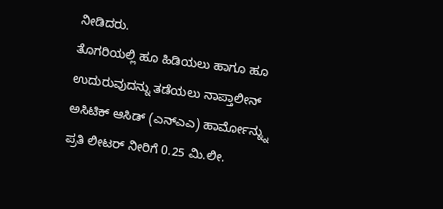ನೀಡಿದರು.
ತೊಗರಿಯಲ್ಲಿ ಹೂ ಹಿಡಿಯಲು ಹಾಗೂ ಹೂ ಉದುರುವುದನ್ನು ತಡೆಯಲು ನಾಪ್ತಾಲೀನ್ ಅಸಿಟಿಕ್ ಆಸಿಡ್ (ಎನ್ಎಎ) ಹಾರ್ಮೋನ್ನ್ನು ಪ್ರತಿ ಲೀಟರ್ ನೀರಿಗೆ 0.25 ಮಿ.ಲೀ.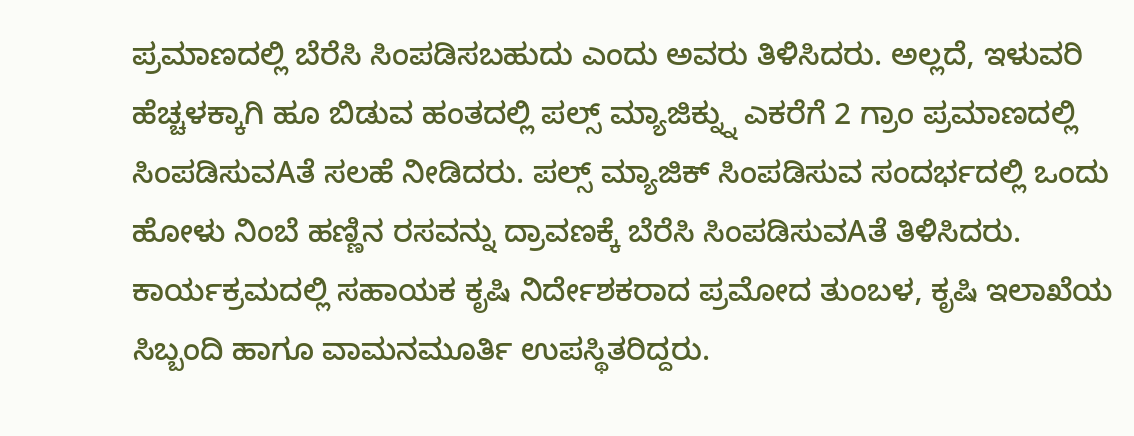ಪ್ರಮಾಣದಲ್ಲಿ ಬೆರೆಸಿ ಸಿಂಪಡಿಸಬಹುದು ಎಂದು ಅವರು ತಿಳಿಸಿದರು. ಅಲ್ಲದೆ, ಇಳುವರಿ ಹೆಚ್ಚಳಕ್ಕಾಗಿ ಹೂ ಬಿಡುವ ಹಂತದಲ್ಲಿ ಪಲ್ಸ್ ಮ್ಯಾಜಿಕ್ನ್ನು ಎಕರೆಗೆ 2 ಗ್ರಾಂ ಪ್ರಮಾಣದಲ್ಲಿ ಸಿಂಪಡಿಸುವAತೆ ಸಲಹೆ ನೀಡಿದರು. ಪಲ್ಸ್ ಮ್ಯಾಜಿಕ್ ಸಿಂಪಡಿಸುವ ಸಂದರ್ಭದಲ್ಲಿ ಒಂದು ಹೋಳು ನಿಂಬೆ ಹಣ್ಣಿನ ರಸವನ್ನು ದ್ರಾವಣಕ್ಕೆ ಬೆರೆಸಿ ಸಿಂಪಡಿಸುವAತೆ ತಿಳಿಸಿದರು.
ಕಾರ್ಯಕ್ರಮದಲ್ಲಿ ಸಹಾಯಕ ಕೃಷಿ ನಿರ್ದೇಶಕರಾದ ಪ್ರಮೋದ ತುಂಬಳ, ಕೃಷಿ ಇಲಾಖೆಯ ಸಿಬ್ಬಂದಿ ಹಾಗೂ ವಾಮನಮೂರ್ತಿ ಉಪಸ್ಥಿತರಿದ್ದರು.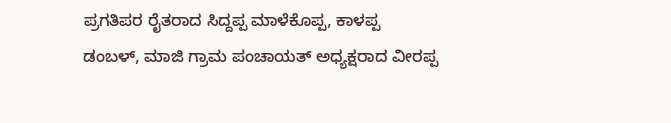ಪ್ರಗತಿಪರ ರೈತರಾದ ಸಿದ್ದಪ್ಪ ಮಾಳೆಕೊಪ್ಪ, ಕಾಳಪ್ಪ ಡಂಬಳ್, ಮಾಜಿ ಗ್ರಾಮ ಪಂಚಾಯತ್ ಅಧ್ಯಕ್ಷರಾದ ವೀರಪ್ಪ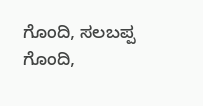ಗೊಂದಿ, ಸಲಬಪ್ಪ ಗೊಂದಿ,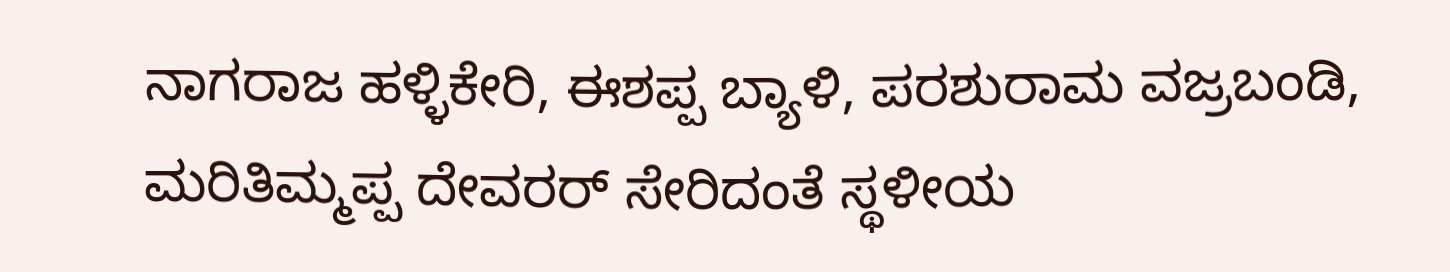ನಾಗರಾಜ ಹಳ್ಳಿಕೇರಿ, ಈಶಪ್ಪ ಬ್ಯಾಳಿ, ಪರಶುರಾಮ ವಜ್ರಬಂಡಿ, ಮರಿತಿಮ್ಮಪ್ಪ ದೇವರರ್ ಸೇರಿದಂತೆ ಸ್ಥಳೀಯ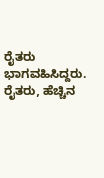ರೈತರು ಭಾಗವಹಿಸಿದ್ದರು.
ರೈತರು, ಹೆಚ್ಚಿನ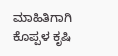ಮಾಹಿತಿಗಾಗಿ ಕೊಪ್ಪಳ ಕೃಷಿ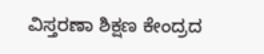ವಿಸ್ತರಣಾ ಶಿಕ್ಷಣ ಕೇಂದ್ರದ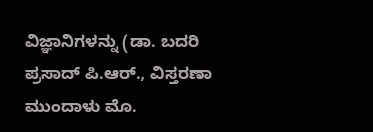ವಿಜ್ಞಾನಿಗಳನ್ನು (ಡಾ. ಬದರಿ ಪ್ರಸಾದ್ ಪಿ.ಆರ್., ವಿಸ್ತರಣಾ ಮುಂದಾಳು ಮೊ.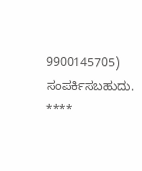9900145705) ಸಂಪರ್ಕಿಸಬಹುದು.
****